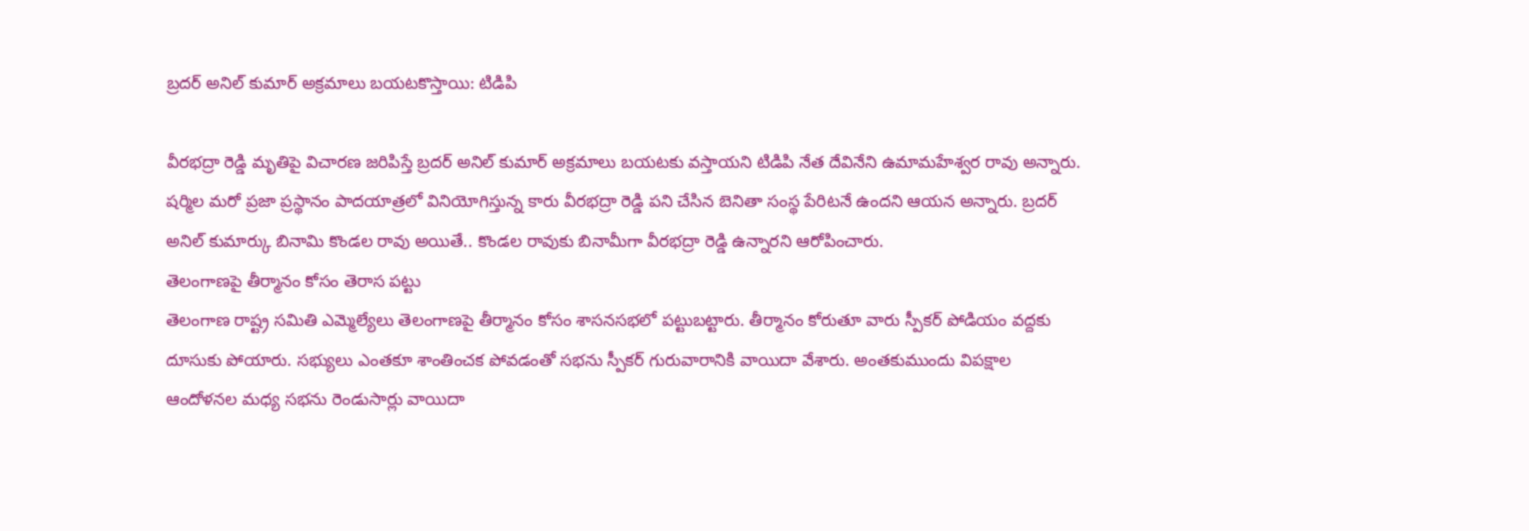బ్రదర్ అనిల్ కుమార్ అక్రమాలు బయటకొస్తాయి: టిడిపి

వీరభద్రా రెడ్డి మృతిపై విచారణ జరిపిస్తే బ్రదర్ అనిల్ కుమార్ అక్రమాలు బయటకు వస్తాయని టిడిపి నేత దేవినేని ఉమామహేశ్వర రావు అన్నారు. షర్మిల మరో ప్రజా ప్రస్థానం పాదయాత్రలో వినియోగిస్తున్న కారు వీరభద్రా రెడ్డి పని చేసిన బెనితా సంస్థ పేరిటనే ఉందని ఆయన అన్నారు. బ్రదర్ అనిల్ కుమార్కు బినామి కొండల రావు అయితే.. కొండల రావుకు బినామీగా వీరభద్రా రెడ్డి ఉన్నారని ఆరోపించారు.
తెలంగాణపై తీర్మానం కోసం తెరాస పట్టు
తెలంగాణ రాష్ట్ర సమితి ఎమ్మెల్యేలు తెలంగాణపై తీర్మానం కోసం శాసనసభలో పట్టుబట్టారు. తీర్మానం కోరుతూ వారు స్పీకర్ పోడియం వద్దకు దూసుకు పోయారు. సభ్యులు ఎంతకూ శాంతించక పోవడంతో సభను స్పీకర్ గురువారానికి వాయిదా వేశారు. అంతకుముందు విపక్షాల ఆందోళనల మధ్య సభను రెండుసార్లు వాయిదా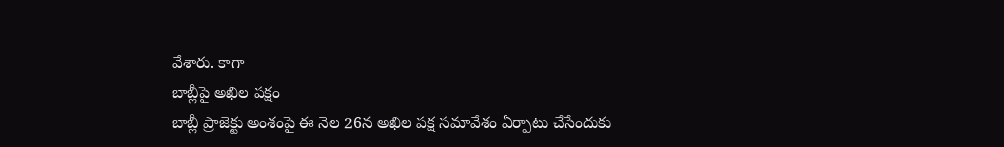వేశారు. కాగా
బాబ్లీపై అఖిల పక్షం
బాబ్లీ ప్రాజెక్టు అంశంపై ఈ నెల 26న అఖిల పక్ష సమావేశం ఏర్పాటు చేసేందుకు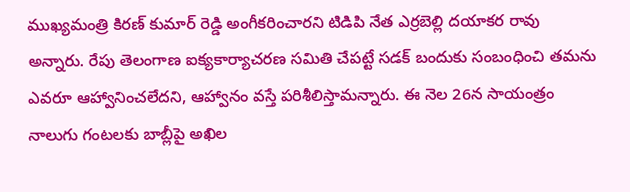ముఖ్యమంత్రి కిరణ్ కుమార్ రెడ్డి అంగీకరించారని టిడిపి నేత ఎర్రబెల్లి దయాకర రావు అన్నారు. రేపు తెలంగాణ ఐక్యకార్యాచరణ సమితి చేపట్టే సడక్ బందుకు సంబంధించి తమను ఎవరూ ఆహ్వానించలేదని, ఆహ్వానం వస్తే పరిశీలిస్తామన్నారు. ఈ నెల 26న సాయంత్రం నాలుగు గంటలకు బాబ్లీపై అఖిల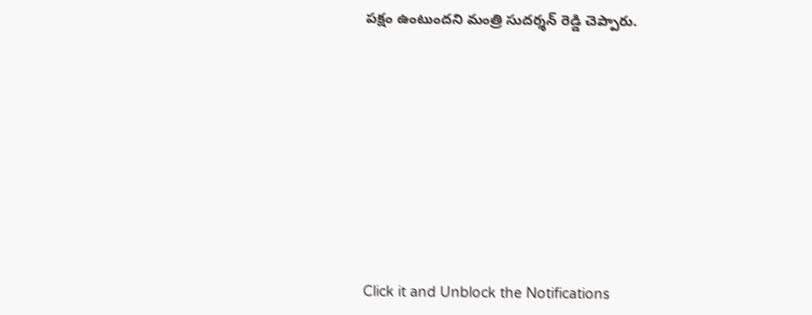పక్షం ఉంటుందని మంత్రి సుదర్శన్ రెడ్డి చెప్పారు.












Click it and Unblock the Notifications